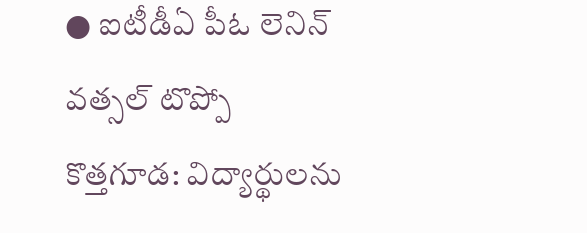● ఐటీడీఏ పీఓ లెనిన్ వత్సల్ టొప్పో
కొత్తగూడ: విద్యార్థులను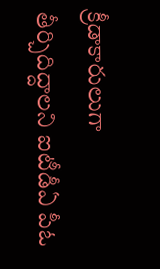క్రీడాకారులుగా తీర్చిదిద్దాలని ఐటీడీఏ పీఓ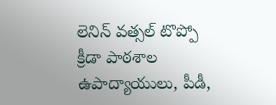లెనిన్ వత్సల్ టొప్పో క్రీడా పాఠశాల ఉపాద్యాయులు, పీడీ,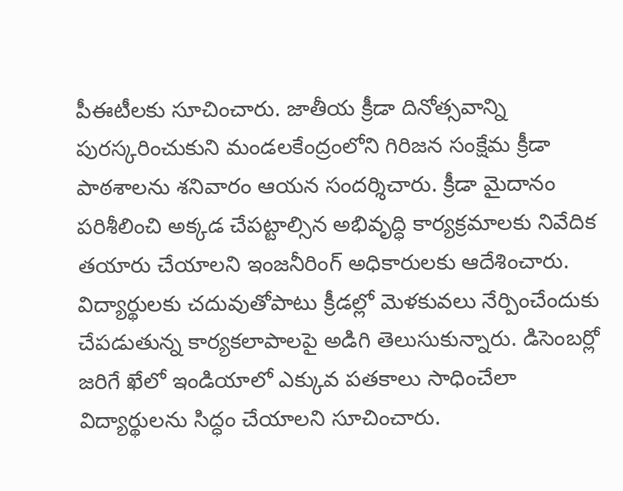పీఈటీలకు సూచించారు. జాతీయ క్రీడా దినోత్సవాన్ని పురస్కరించుకుని మండలకేంద్రంలోని గిరిజన సంక్షేమ క్రీడా పాఠశాలను శనివారం ఆయన సందర్శిచారు. క్రీడా మైదానం పరిశీలించి అక్కడ చేపట్టాల్సిన అభివృద్ధి కార్యక్రమాలకు నివేదిక తయారు చేయాలని ఇంజనీరింగ్ అధికారులకు ఆదేశించారు. విద్యార్థులకు చదువుతోపాటు క్రీడల్లో మెళకువలు నేర్పించేందుకు చేపడుతున్న కార్యకలాపాలపై అడిగి తెలుసుకున్నారు. డిసెంబర్లో జరిగే ఖేలో ఇండియాలో ఎక్కువ పతకాలు సాధించేలా విద్యార్థులను సిద్ధం చేయాలని సూచించారు.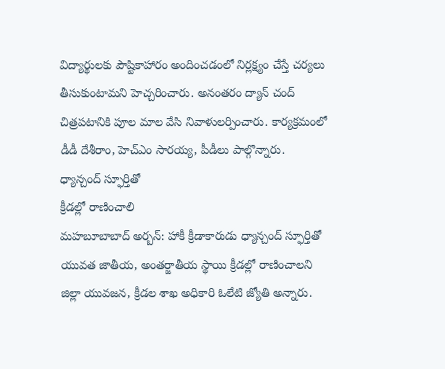విద్యార్థులకు పౌష్టికాహారం అందించడంలో నిర్లక్ష్యం చేస్తే చర్యలు తీసుకుంటామని హెచ్చరించారు. అనంతరం ద్యాన్ చంద్ చిత్రపటానికి పూల మాల వేసి నివాళులర్పించారు. కార్యక్రమంలో డీడీ దేశీరాం, హెచ్ఎం సారయ్య, పీడీలు పాల్గొన్నారు.
ధ్యాన్చంద్ స్ఫూర్తితో
క్రీడల్లో రాణించాలి
మహబూబాబాద్ అర్బన్: హాకీ క్రీడాకారుడు ధ్యాన్చంద్ స్ఫూర్తితో యువత జాతీయ, అంతర్జాతీయ స్థాయి క్రీడల్లో రాణించాలని జిల్లా యువజన, క్రీడల శాఖ అధికారి ఓలేటి జ్యోతి అన్నారు.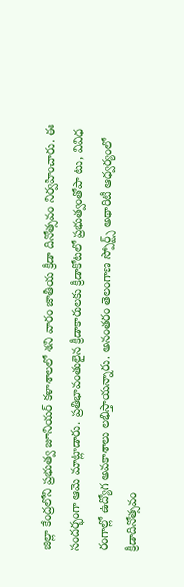జిల్లా కేంద్రలోని ప్రభుత్వ జూనియర్ కళాశాలలో శని వారం జాతీయ క్రీడా దినోత్సవం నిర్వహించారు. ఈ సందర్భంగా ఆమె మాట్లాడారు. ప్రతిభావంతులైన క్రీడాకారులకు క్రీడాకోటలో ప్రభుత్వంతోపా టు, వివిధ రంగాల్లో ఉద్యోగ అవకాశాలు లభిస్తాయన్నారు. అనంతరం తెలంగాణ స్పోర్ట్స్ అథారిటీ ఆధ్వర్యంలో క్రీడాదినోత్సవం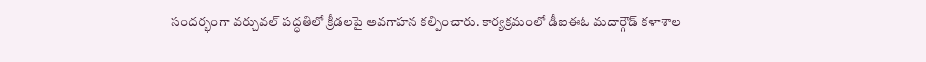సందర్భంగా వర్చువల్ పద్ధతిలో క్రీడలపై అవగాహన కల్పించారు. కార్యక్రమంలో డీఐఈఓ మదార్గౌడ్ కళాశాల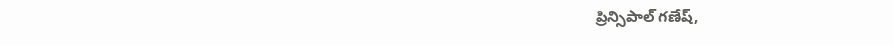ప్రిన్సిపాల్ గణేష్,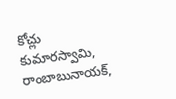కోచ్లు కుమారస్వామి, రాంబాబునాయక్,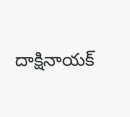దాక్షినాయక్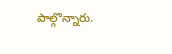పాల్గొన్నారు.